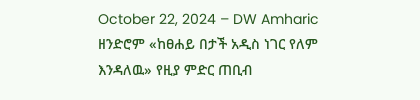October 22, 2024 – DW Amharic
ዘንድሮም «ከፀሐይ በታች አዲስ ነገር የለም እንዳለዉ» የዚያ ምድር ጠቢብ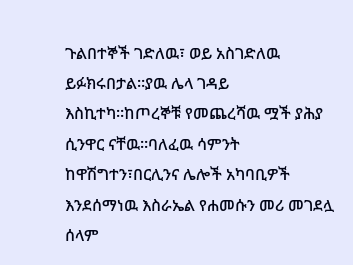ጉልበተኞች ገድለዉ፣ ወይ አስገድለዉ ይፉክሩበታል።ያዉ ሌላ ገዳይ እስኪተካ።ከጦረኞቹ የመጨረሻዉ ሟች ያሕያ ሲንዋር ናቸዉ።ባለፈዉ ሳምንት ከዋሽግተን፣በርሊንና ሌሎች አካባቢዎች እንደሰማነዉ እስራኤል የሐመሱን መሪ መገደሏ ሰላም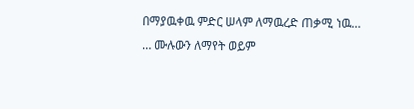በማያዉቀዉ ምድር ሠላም ለማዉረድ ጠቃሚ ነዉ…
… ሙሉውን ለማየት ወይም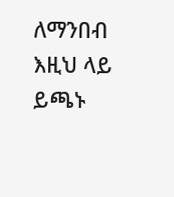ለማንበብ እዚህ ላይ ይጫኑ